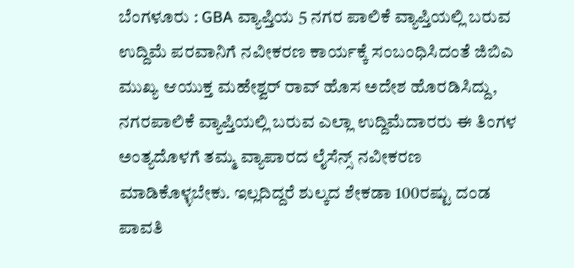ಬೆಂಗಳೂರು : GBA ವ್ಯಾಪ್ತಿಯ 5 ನಗರ ಪಾಲಿಕೆ ವ್ಯಾಪ್ತಿಯಲ್ಲಿ ಬರುವ ಉದ್ದಿಮೆ ಪರವಾನಿಗೆ ನವೀಕರಣ ಕಾರ್ಯಕ್ಕೆ ಸಂಬಂಧಿಸಿದಂತೆ ಜಿಬಿಎ ಮುಖ್ಯ ಆಯುಕ್ತ ಮಹೇಶ್ವರ್ ರಾವ್ ಹೊಸ ಅದೇಶ ಹೊರಡಿಸಿದ್ದು, ನಗರಪಾಲಿಕೆ ವ್ಯಾಪ್ತಿಯಲ್ಲಿ ಬರುವ ಎಲ್ಲಾ ಉದ್ದಿಮೆದಾರರು ಈ ತಿಂಗಳ ಅಂತ್ಯದೊಳಗೆ ತಮ್ಮ ವ್ಯಾಪಾರದ ಲೈಸೆನ್ಸ್ ನವೀಕರಣ ಮಾಡಿಕೊಳ್ಳಬೇಕು. ಇಲ್ಲದಿದ್ದರೆ ಶುಲ್ಕದ ಶೇಕಡಾ 100ರಷ್ಟು ದಂಡ ಪಾವತಿ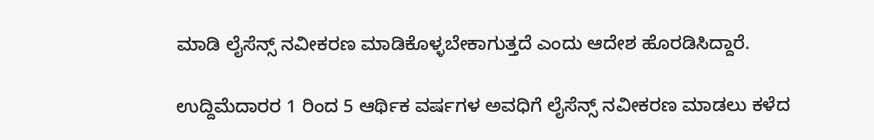ಮಾಡಿ ಲೈಸೆನ್ಸ್ ನವೀಕರಣ ಮಾಡಿಕೊಳ್ಳಬೇಕಾಗುತ್ತದೆ ಎಂದು ಆದೇಶ ಹೊರಡಿಸಿದ್ದಾರೆ.

ಉದ್ದಿಮೆದಾರರ 1 ರಿಂದ 5 ಆರ್ಥಿಕ ವರ್ಷಗಳ ಅವಧಿಗೆ ಲೈಸೆನ್ಸ್ ನವೀಕರಣ ಮಾಡಲು ಕಳೆದ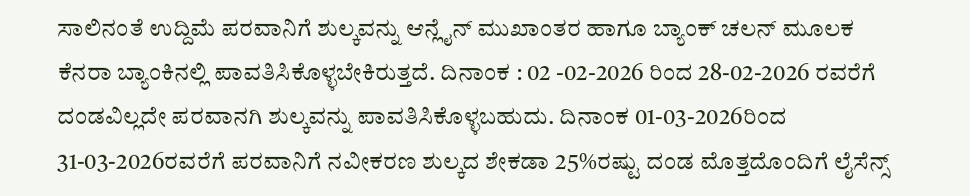ಸಾಲಿನಂತೆ ಉದ್ದಿಮೆ ಪರವಾನಿಗೆ ಶುಲ್ಕವನ್ನು ಆನ್ಲೈನ್ ಮುಖಾಂತರ ಹಾಗೂ ಬ್ಯಾಂಕ್ ಚಲನ್ ಮೂಲಕ ಕೆನರಾ ಬ್ಯಾಂಕಿನಲ್ಲಿ ಪಾವತಿಸಿಕೊಳ್ಳಬೇಕಿರುತ್ತದೆ. ದಿನಾಂಕ : 02 -02-2026 ರಿಂದ 28-02-2026 ರವರೆಗೆ ದಂಡವಿಲ್ಲದೇ ಪರವಾನಗಿ ಶುಲ್ಕವನ್ನು ಪಾವತಿಸಿಕೊಳ್ಳಬಹುದು. ದಿನಾಂಕ 01-03-2026ರಿಂದ 31-03-2026ರವರೆಗೆ ಪರವಾನಿಗೆ ನವೀಕರಣ ಶುಲ್ಕದ ಶೇಕಡಾ 25%ರಷ್ಟು ದಂಡ ಮೊತ್ತದೊಂದಿಗೆ ಲೈಸೆನ್ಸ್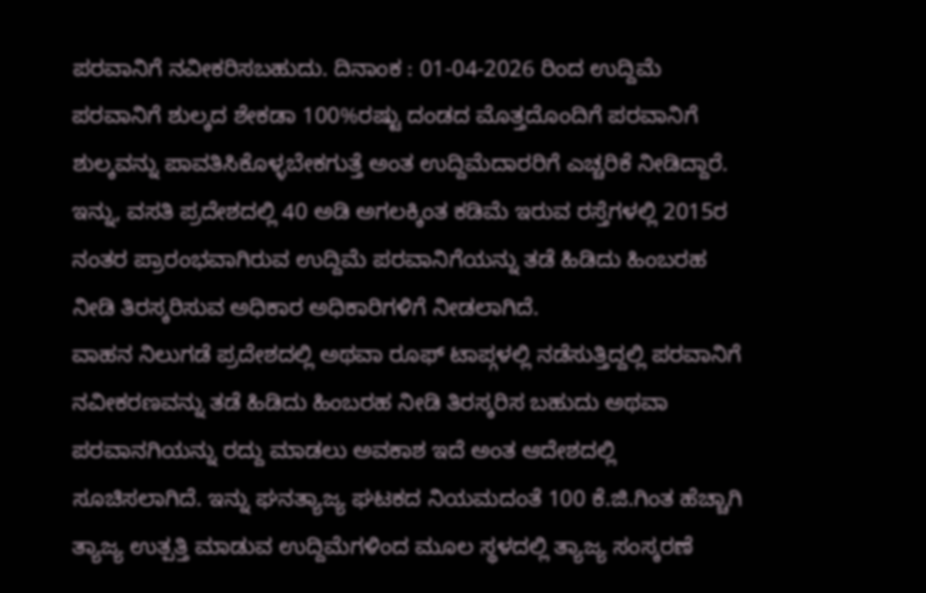ಪರವಾನಿಗೆ ನವೀಕರಿಸಬಹುದು. ದಿನಾಂಕ : 01-04-2026 ರಿಂದ ಉದ್ದಿಮೆ ಪರವಾನಿಗೆ ಶುಲ್ಕದ ಶೇಕಡಾ 100%ರಷ್ಟು ದಂಡದ ಮೊತ್ತದೊಂದಿಗೆ ಪರವಾನಿಗೆ ಶುಲ್ಕವನ್ನು ಪಾವತಿಸಿಕೊಳ್ಳಬೇಕಗುತ್ತೆ ಅಂತ ಉದ್ದಿಮೆದಾರರಿಗೆ ಎಚ್ಚರಿಕೆ ನೀಡಿದ್ದಾರೆ.
ಇನ್ನು, ವಸತಿ ಪ್ರದೇಶದಲ್ಲಿ 40 ಅಡಿ ಅಗಲಕ್ಕಿಂತ ಕಡಿಮೆ ಇರುವ ರಸ್ತೆಗಳಲ್ಲಿ 2015ರ ನಂತರ ಪ್ರಾರಂಭವಾಗಿರುವ ಉದ್ದಿಮೆ ಪರವಾನಿಗೆಯನ್ನು ತಡೆ ಹಿಡಿದು ಹಿಂಬರಹ ನೀಡಿ ತಿರಸ್ಕರಿಸುವ ಅಧಿಕಾರ ಅಧಿಕಾರಿಗಳಿಗೆ ನೀಡಲಾಗಿದೆ.
ವಾಹನ ನಿಲುಗಡೆ ಪ್ರದೇಶದಲ್ಲಿ ಅಥವಾ ರೂಫ್ ಟಾಪ್ಗಳಲ್ಲಿ ನಡೆಸುತ್ತಿದ್ದಲ್ಲಿ ಪರವಾನಿಗೆ ನವೀಕರಣವನ್ನು ತಡೆ ಹಿಡಿದು ಹಿಂಬರಹ ನೀಡಿ ತಿರಸ್ಕರಿಸ ಬಹುದು ಅಥವಾ ಪರವಾನಗಿಯನ್ನು ರದ್ದು ಮಾಡಲು ಅವಕಾಶ ಇದೆ ಅಂತ ಆದೇಶದಲ್ಲಿ ಸೂಚಿಸಲಾಗಿದೆ. ಇನ್ನು ಘನತ್ಯಾಜ್ಯ ಘಟಕದ ನಿಯಮದಂತೆ 100 ಕೆ.ಜಿ.ಗಿಂತ ಹೆಚ್ಚಾಗಿ ತ್ಯಾಜ್ಯ ಉತ್ಪತ್ತಿ ಮಾಡುವ ಉದ್ದಿಮೆಗಳಿಂದ ಮೂಲ ಸ್ಥಳದಲ್ಲಿ ತ್ಯಾಜ್ಯ ಸಂಸ್ಕರಣೆ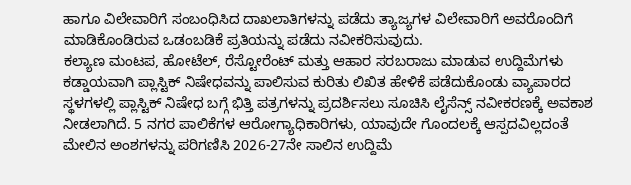ಹಾಗೂ ವಿಲೇವಾರಿಗೆ ಸಂಬಂಧಿಸಿದ ದಾಖಲಾತಿಗಳನ್ನು ಪಡೆದು ತ್ಯಾಜ್ಯಗಳ ವಿಲೇವಾರಿಗೆ ಅವರೊಂದಿಗೆ ಮಾಡಿಕೊಂಡಿರುವ ಒಡಂಬಡಿಕೆ ಪ್ರತಿಯನ್ನು ಪಡೆದು ನವೀಕರಿಸುವುದು.
ಕಲ್ಯಾಣ ಮಂಟಪ, ಹೋಟೆಲ್, ರೆಸ್ಟೋರೆಂಟ್ ಮತ್ತು ಆಹಾರ ಸರಬರಾಜು ಮಾಡುವ ಉದ್ದಿಮೆಗಳು ಕಡ್ಡಾಯವಾಗಿ ಪ್ಲಾಸ್ಟಿಕ್ ನಿಷೇಧವನ್ನು ಪಾಲಿಸುವ ಕುರಿತು ಲಿಖಿತ ಹೇಳಿಕೆ ಪಡೆದುಕೊಂಡು ವ್ಯಾಪಾರದ ಸ್ಥಳಗಳಲ್ಲಿ ಪ್ಲಾಸ್ಟಿಕ್ ನಿಷೇಧ ಬಗ್ಗೆ ಭಿತ್ತಿ ಪತ್ರಗಳನ್ನು ಪ್ರದರ್ಶಿಸಲು ಸೂಚಿಸಿ ಲೈಸೆನ್ಸ್ ನವೀಕರಣಕ್ಕೆ ಅವಕಾಶ ನೀಡಲಾಗಿದೆ. 5 ನಗರ ಪಾಲಿಕೆಗಳ ಆರೋಗ್ಯಾಧಿಕಾರಿಗಳು, ಯಾವುದೇ ಗೊಂದಲಕ್ಕೆ ಆಸ್ಪದವಿಲ್ಲದಂತೆ ಮೇಲಿನ ಅಂಶಗಳನ್ನು ಪರಿಗಣಿಸಿ 2026-27ನೇ ಸಾಲಿನ ಉದ್ದಿಮೆ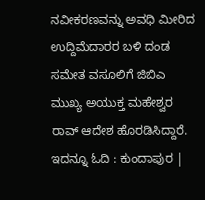ನವೀಕರಣವನ್ನು ಅವಧಿ ಮೀರಿದ ಉದ್ದಿಮೆದಾರರ ಬಳಿ ದಂಡ ಸಮೇತ ವಸೂಲಿಗೆ ಜಿಬಿಎ ಮುಖ್ಯ ಅಯುಕ್ತ ಮಹೇಶ್ವರ ರಾವ್ ಆದೇಶ ಹೊರಡಿಸಿದ್ದಾರೆ.
ಇದನ್ನೂ ಓದಿ : ಕುಂದಾಪುರ |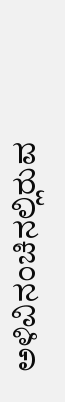ಅಳಿವಿನಂಚಿನಲ್ಲಿರುವ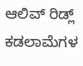ಆಲಿವ್ ರಿಡ್ಲ್ ಕಡಲಾಮೆಗಳ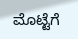ಮೊಟ್ಟೆಗೆ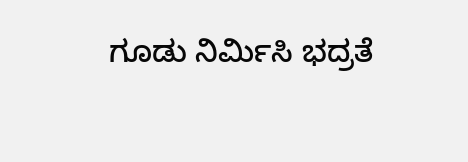ಗೂಡು ನಿರ್ಮಿಸಿ ಭದ್ರತೆ